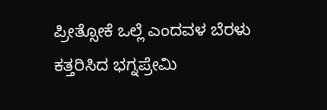ಪ್ರೀತ್ಸೋಕೆ ಒಲ್ಲೆ ಎಂದವಳ ಬೆರಳು ಕತ್ತರಿಸಿದ ಭಗ್ನಪ್ರೇಮಿ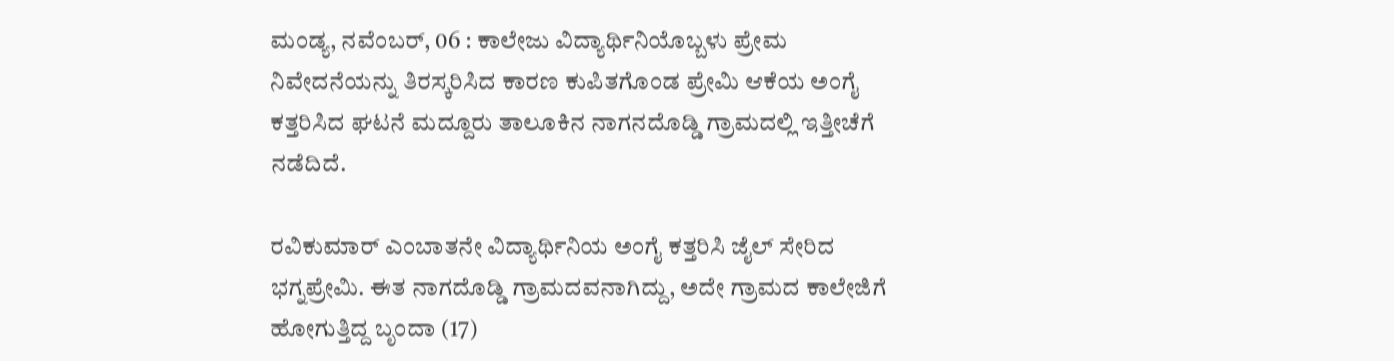ಮಂಡ್ಯ, ನವೆಂಬರ್, 06 : ಕಾಲೇಜು ವಿದ್ಯಾರ್ಥಿನಿಯೊಬ್ಬಳು ಪ್ರೇಮ ನಿವೇದನೆಯನ್ನು ತಿರಸ್ಕರಿಸಿದ ಕಾರಣ ಕುಪಿತಗೊಂಡ ಪ್ರೇಮಿ ಆಕೆಯ ಅಂಗೈ ಕತ್ತರಿಸಿದ ಘಟನೆ ಮದ್ದೂರು ತಾಲೂಕಿನ ನಾಗನದೊಡ್ಡಿ ಗ್ರಾಮದಲ್ಲಿ ಇತ್ತೀಚೆಗೆ ನಡೆದಿದೆ.

ರವಿಕುಮಾರ್ ಎಂಬಾತನೇ ವಿದ್ಯಾರ್ಥಿನಿಯ ಅಂಗೈ ಕತ್ತರಿಸಿ ಜೈಲ್ ಸೇರಿದ ಭಗ್ನಪ್ರೇಮಿ. ಈತ ನಾಗದೊಡ್ಡಿ ಗ್ರಾಮದವನಾಗಿದ್ದು, ಅದೇ ಗ್ರಾಮದ ಕಾಲೇಜಿಗೆ ಹೋಗುತ್ತಿದ್ದ ಬೃಂದಾ (17)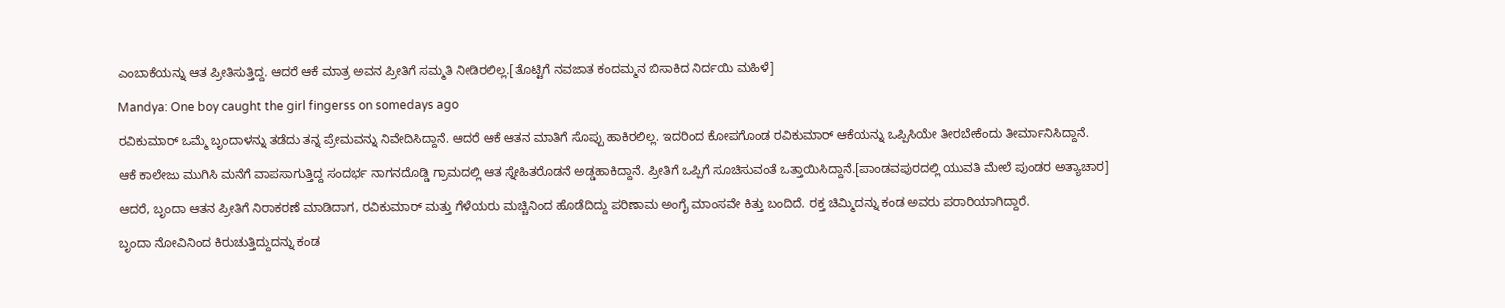ಎಂಬಾಕೆಯನ್ನು ಆತ ಪ್ರೀತಿಸುತ್ತಿದ್ದ. ಆದರೆ ಆಕೆ ಮಾತ್ರ ಅವನ ಪ್ರೀತಿಗೆ ಸಮ್ಮತಿ ನೀಡಿರಲಿಲ್ಲ.[ತೊಟ್ಟಿಗೆ ನವಜಾತ ಕಂದಮ್ಮನ ಬಿಸಾಕಿದ ನಿರ್ದಯಿ ಮಹಿಳೆ]

Mandya: One boy caught the girl fingerss on somedays ago

ರವಿಕುಮಾರ್ ಒಮ್ಮೆ ಬೃಂದಾಳನ್ನು ತಡೆದು ತನ್ನ ಪ್ರೇಮವನ್ನು ನಿವೇದಿಸಿದ್ದಾನೆ. ಆದರೆ ಆಕೆ ಆತನ ಮಾತಿಗೆ ಸೊಪ್ಪು ಹಾಕಿರಲಿಲ್ಲ. ಇದರಿಂದ ಕೋಪಗೊಂಡ ರವಿಕುಮಾರ್ ಆಕೆಯನ್ನು ಒಪ್ಪಿಸಿಯೇ ತೀರಬೇಕೆಂದು ತೀರ್ಮಾನಿಸಿದ್ದಾನೆ.

ಆಕೆ ಕಾಲೇಜು ಮುಗಿಸಿ ಮನೆಗೆ ವಾಪಸಾಗುತ್ತಿದ್ದ ಸಂದರ್ಭ ನಾಗನದೊಡ್ಡಿ ಗ್ರಾಮದಲ್ಲಿ ಆತ ಸ್ನೇಹಿತರೊಡನೆ ಅಡ್ಡಹಾಕಿದ್ದಾನೆ. ಪ್ರೀತಿಗೆ ಒಪ್ಪಿಗೆ ಸೂಚಿಸುವಂತೆ ಒತ್ತಾಯಿಸಿದ್ದಾನೆ.[ಪಾಂಡವಪುರದಲ್ಲಿ ಯುವತಿ ಮೇಲೆ ಪುಂಡರ ಅತ್ಯಾಚಾರ]

ಆದರೆ, ಬೃಂದಾ ಆತನ ಪ್ರೀತಿಗೆ ನಿರಾಕರಣೆ ಮಾಡಿದಾಗ, ರವಿಕುಮಾರ್ ಮತ್ತು ಗೆಳೆಯರು ಮಚ್ಚಿನಿಂದ ಹೊಡೆದಿದ್ದು ಪರಿಣಾಮ ಅಂಗೈ ಮಾಂಸವೇ ಕಿತ್ತು ಬಂದಿದೆ. ರಕ್ತ ಚಿಮ್ಮಿದನ್ನು ಕಂಡ ಅವರು ಪರಾರಿಯಾಗಿದ್ದಾರೆ.

ಬೃಂದಾ ನೋವಿನಿಂದ ಕಿರುಚುತ್ತಿದ್ದುದನ್ನು ಕಂಡ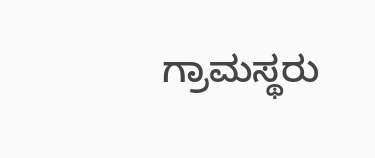ಗ್ರಾಮಸ್ಥರು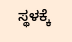ಸ್ಥಳಕ್ಕೆ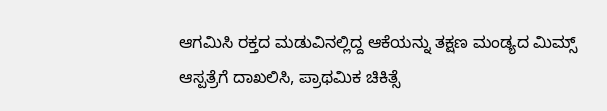ಆಗಮಿಸಿ ರಕ್ತದ ಮಡುವಿನಲ್ಲಿದ್ದ ಆಕೆಯನ್ನು ತಕ್ಷಣ ಮಂಡ್ಯದ ಮಿಮ್ಸ್ ಆಸ್ಪತ್ರೆಗೆ ದಾಖಲಿಸಿ, ಪ್ರಾಥಮಿಕ ಚಿಕಿತ್ಸೆ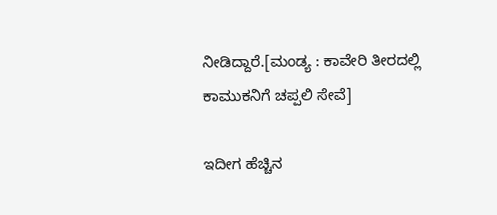ನೀಡಿದ್ದಾರೆ.[ಮಂಡ್ಯ : ಕಾವೇರಿ ತೀರದಲ್ಲಿ ಕಾಮುಕನಿಗೆ ಚಪ್ಪಲಿ ಸೇವೆ]

ಇದೀಗ ಹೆಚ್ಚಿನ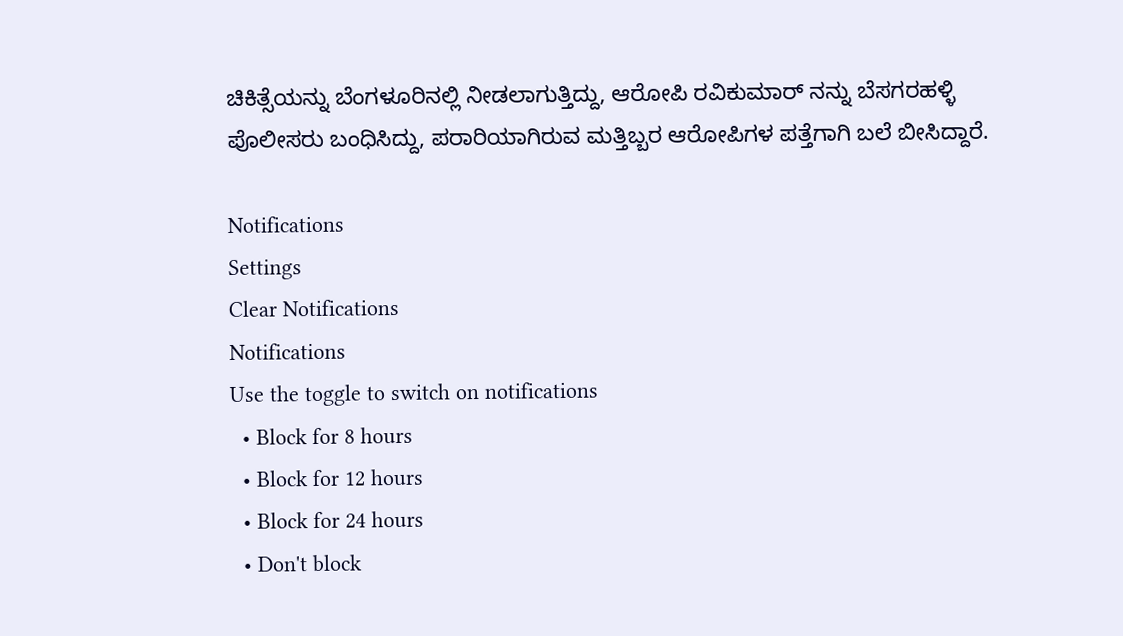ಚಿಕಿತ್ಸೆಯನ್ನು ಬೆಂಗಳೂರಿನಲ್ಲಿ ನೀಡಲಾಗುತ್ತಿದ್ದು, ಆರೋಪಿ ರವಿಕುಮಾರ್ ನನ್ನು ಬೆಸಗರಹಳ್ಳಿ ಪೊಲೀಸರು ಬಂಧಿಸಿದ್ದು, ಪರಾರಿಯಾಗಿರುವ ಮತ್ತಿಬ್ಬರ ಆರೋಪಿಗಳ ಪತ್ತೆಗಾಗಿ ಬಲೆ ಬೀಸಿದ್ದಾರೆ.

Notifications
Settings
Clear Notifications
Notifications
Use the toggle to switch on notifications
  • Block for 8 hours
  • Block for 12 hours
  • Block for 24 hours
  • Don't block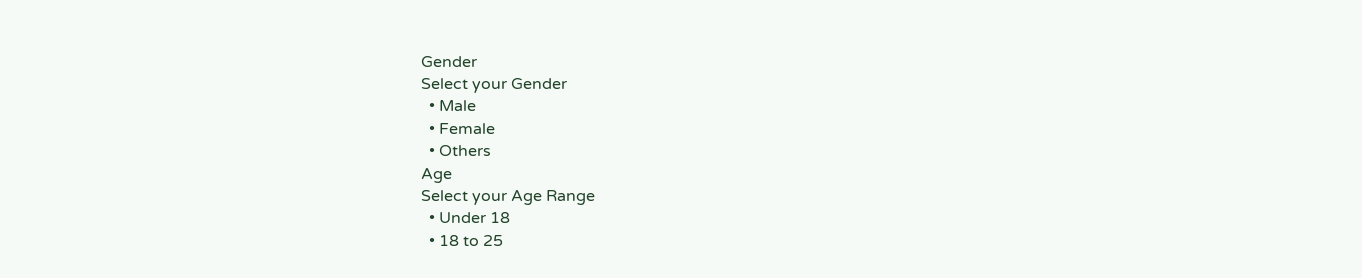Gender
Select your Gender
  • Male
  • Female
  • Others
Age
Select your Age Range
  • Under 18
  • 18 to 25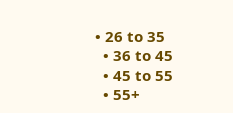• 26 to 35
  • 36 to 45
  • 45 to 55
  • 55+